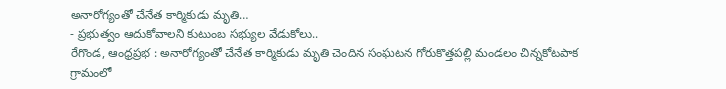అనారోగ్యంతో చేనేత కార్మికుడు మృతి…
- ప్రభుత్వం ఆదుకోవాలని కుటుంబ సభ్యుల వేడుకోలు..
రేగొండ, ఆంధ్రప్రభ : అనారోగ్యంతో చేనేత కార్మికుడు మృతి చెందిన సంఘటన గోరుకొత్తపల్లి మండలం చిన్నకోటపాక గ్రామంలో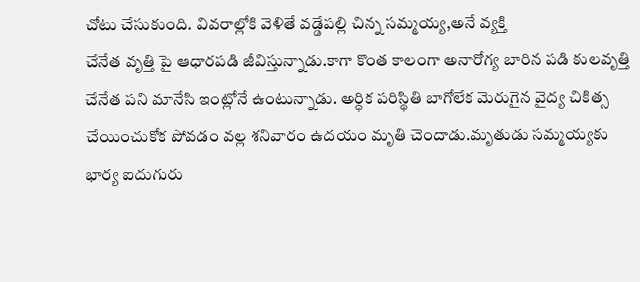చోటు చేసుకుంది. వివరాల్లోకి వెళితే వడ్డేపల్లి చిన్న సమ్మయ్య,అనే వ్యక్తి
చేనేత వృత్తి పై ఆధారపడి జీవిస్తున్నాడు.కాగా కొంత కాలంగా అనారోగ్య బారిన పడి కులవృత్తి చేనేత పని మానేసి ఇంట్లోనే ఉంటున్నాడు. అర్ధిక పరిస్థితి బాగోలేక మెరుగైన వైద్య చికిత్స చేయించుకోక పోవడం వల్ల శనివారం ఉదయం మృతి చెందాడు.మృతుడు సమ్మయ్యకు భార్య ఐదుగురు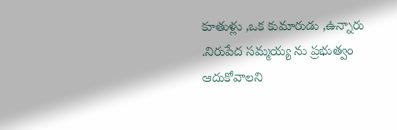కూతుళ్లు ,ఒక కుమారుడు ,ఉన్నారు .నిరుపేద సమ్మయ్య ను ప్రభుత్వం ఆదుకోవాలని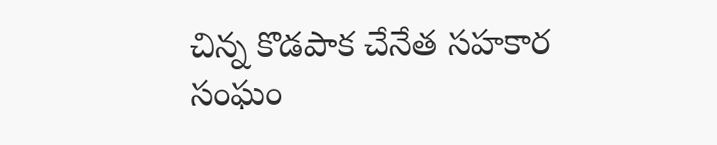చిన్న కొడపాక చేనేత సహకార సంఘం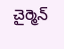చైర్మెన్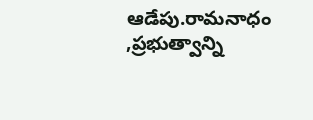ఆడేపు.రామనాధం ,ప్రభుత్వాన్ని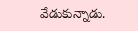వేడుకున్నాడు.